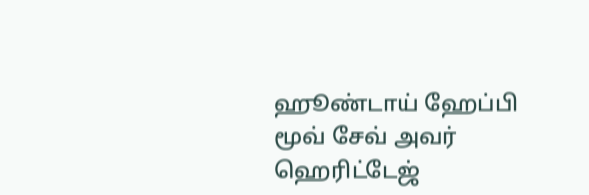ஹூண்டாய் ஹேப்பி மூவ் சேவ் அவர் ஹெரிட்டேஜ்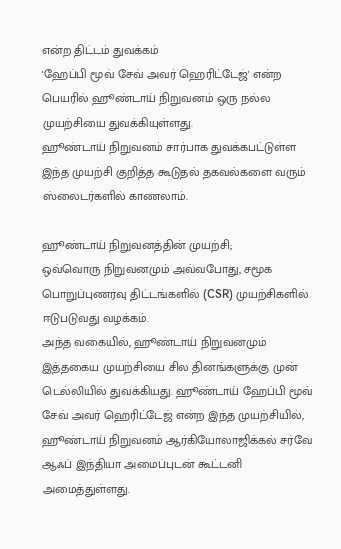என்ற திட்டம் துவக்கம்
'ஹேப்பி மூவ் சேவ் அவர் ஹெரிட்டேஜ்' என்ற பெயரில் ஹூண்டாய் நிறுவனம் ஒரு நல்ல முயற்சியை துவக்கியுள்ளது.
ஹூண்டாய் நிறுவனம் சார்பாக துவக்கபட்டுள்ள இந்த முயற்சி குறித்த கூடுதல் தகவல்களை வரும் ஸ்லைடர்களில் காணலாம்.

ஹூண்டாய் நிறுவனத்தின் முயற்சி;
ஒவ்வொரு நிறுவனமும் அவ்வபோது, சமூக பொறுப்புணர்வு திட்டங்களில் (CSR) முயற்சிகளில் ஈடுபடுவது வழக்கம்.
அந்த வகையில், ஹூண்டாய் நிறுவனமும் இத்தகைய முயற்சியை சில தினங்களுக்கு முன் டெல்லியில் துவக்கியது. ஹூண்டாய் ஹேப்பி மூவ் சேவ் அவர் ஹெரிட்டேஜ் என்ற இந்த முயற்சியில், ஹூண்டாய் நிறுவனம் ஆர்கியோலாஜிக்கல் சர்வே ஆஃப் இந்தியா அமைப்புடன் கூட்டனி அமைத்துள்ளது.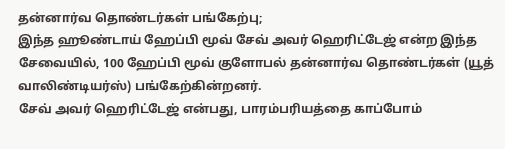தன்னார்வ தொண்டர்கள் பங்கேற்பு;
இந்த ஹூண்டாய் ஹேப்பி மூவ் சேவ் அவர் ஹெரிட்டேஜ் என்ற இந்த சேவையில், 100 ஹேப்பி மூவ் குளோபல் தன்னார்வ தொண்டர்கள் (யூத் வாலிண்டியர்ஸ்) பங்கேற்கின்றனர்.
சேவ் அவர் ஹெரிட்டேஜ் என்பது, பாரம்பரியத்தை காப்போம்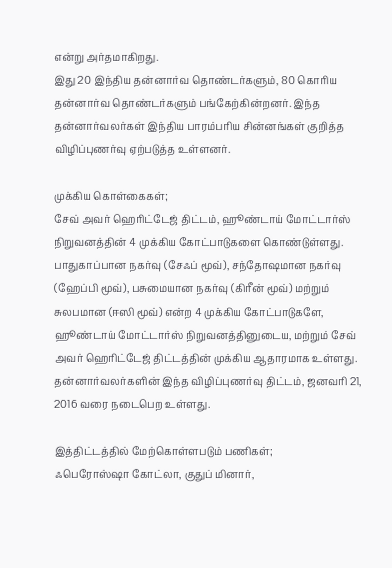என்று அர்தமாகிறது.
இது 20 இந்திய தன்னார்வ தொண்டர்களும், 80 கொரிய தன்னார்வ தொண்டர்களும் பங்கேற்கின்றனர். இந்த தன்னார்வலர்கள் இந்திய பாரம்பரிய சின்னங்கள் குறித்த விழிப்புணர்வு ஏற்படுத்த உள்ளனர்.

முக்கிய கொள்கைகள்;
சேவ் அவர் ஹெரிட்டேஜ் திட்டம், ஹூண்டாய் மோட்டார்ஸ் நிறுவனத்தின் 4 முக்கிய கோட்பாடுகளை கொண்டுள்ளது.
பாதுகாப்பான நகர்வு (சேஃப் மூவ்), சந்தோஷமான நகர்வு (ஹேப்பி மூவ்), பசுமையான நகர்வு (கிரீன் மூவ்) மற்றும் சுலபமான (ஈஸி மூவ்) என்ற 4 முக்கிய கோட்பாடுகளே, ஹூண்டாய் மோட்டார்ஸ் நிறுவனத்தினுடைய, மற்றும் சேவ் அவர் ஹெரிட்டேஜ் திட்டத்தின் முக்கிய ஆதாரமாக உள்ளது.
தன்னார்வலர்களின் இந்த விழிப்புணர்வு திட்டம், ஜனவரி 21, 2016 வரை நடைபெற உள்ளது.

இத்திட்டத்தில் மேற்கொள்ளபடும் பணிகள்;
ஃபெரோஸ்ஷா கோட்லா, குதுப் மினார்,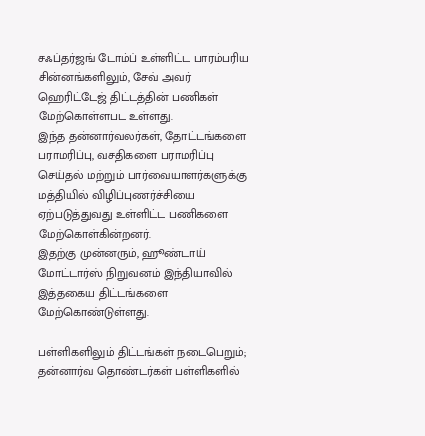சஃப்தர்ஜங் டோம்ப் உள்ளிட்ட பாரம்பரிய சின்னங்களிலும், சேவ் அவர் ஹெரிட்டேஜ் திட்டத்தின் பணிகள் மேற்கொள்ளபட உள்ளது.
இந்த தன்னார்வலர்கள், தோட்டங்களை பராமரிப்பு, வசதிகளை பராமரிப்பு செய்தல் மற்றும் பார்வையாளர்களுக்கு மத்தியில் விழிப்புணர்ச்சியை ஏற்படுத்துவது உள்ளிட்ட பணிகளை மேற்கொள்கின்றனர்.
இதற்கு முன்னரும், ஹூண்டாய் மோட்டார்ஸ் நிறுவனம் இந்தியாவில் இத்தகைய திட்டங்களை மேற்கொண்டுள்ளது.

பள்ளிகளிலும் திட்டங்கள் நடைபெறும்;
தன்னார்வ தொண்டர்கள் பள்ளிகளில்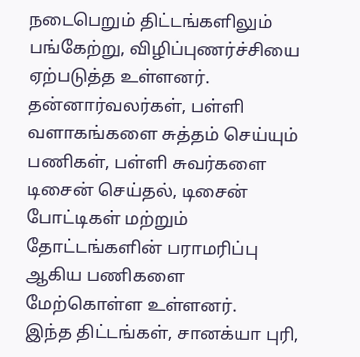நடைபெறும் திட்டங்களிலும் பங்கேற்று, விழிப்புணர்ச்சியை ஏற்படுத்த உள்ளனர்.
தன்னார்வலர்கள், பள்ளி வளாகங்களை சுத்தம் செய்யும் பணிகள், பள்ளி சுவர்களை டிசைன் செய்தல், டிசைன் போட்டிகள் மற்றும் தோட்டங்களின் பராமரிப்பு ஆகிய பணிகளை மேற்கொள்ள உள்ளனர்.
இந்த திட்டங்கள், சானக்யா புரி,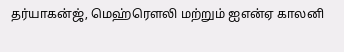தர்யாகன்ஜ், மெஹ்ரௌலி மற்றும் ஐஎன்ஏ காலனி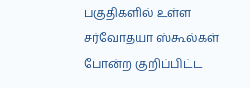பகுதிகளில் உள்ள சர்வோதயா ஸ்கூல்கள் போன்ற குறிப்பிட்ட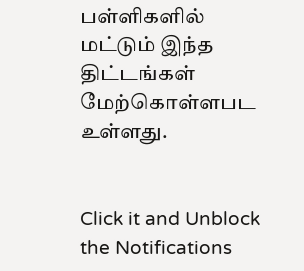பள்ளிகளில் மட்டும் இந்த திட்டங்கள் மேற்கொள்ளபட உள்ளது.


Click it and Unblock the Notifications